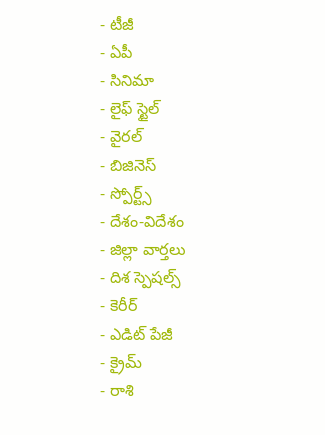- టీజీ
- ఏపీ
- సినిమా
- లైఫ్ స్టైల్
- వైరల్
- బిజినెస్
- స్పోర్ట్స్
- దేశం-విదేశం
- జిల్లా వార్తలు
- దిశ స్పెషల్స్
- కెరీర్
- ఎడిట్ పేజీ
- క్రైమ్
- రాశి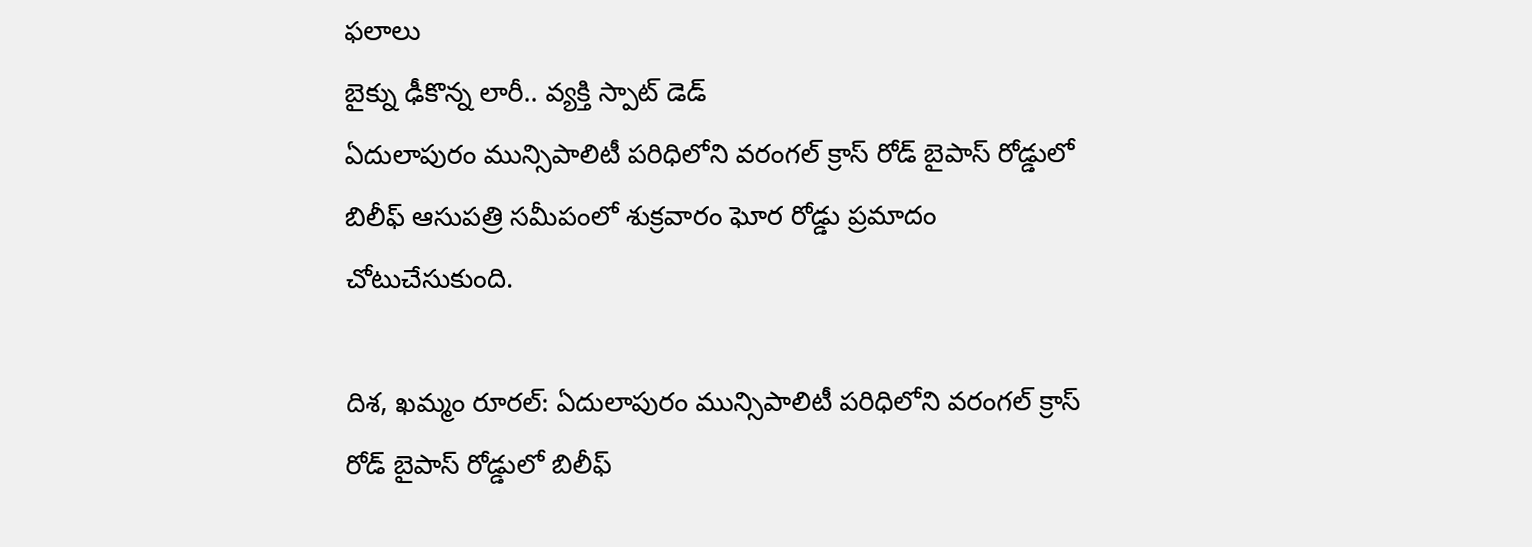ఫలాలు
బైక్ను ఢీకొన్న లారీ.. వ్యక్తి స్పాట్ డెడ్
ఏదులాపురం మున్సిపాలిటీ పరిధిలోని వరంగల్ క్రాస్ రోడ్ బైపాస్ రోడ్డులో బిలీఫ్ ఆసుపత్రి సమీపంలో శుక్రవారం ఘోర రోడ్డు ప్రమాదం చోటుచేసుకుంది.

దిశ, ఖమ్మం రూరల్: ఏదులాపురం మున్సిపాలిటీ పరిధిలోని వరంగల్ క్రాస్ రోడ్ బైపాస్ రోడ్డులో బిలీఫ్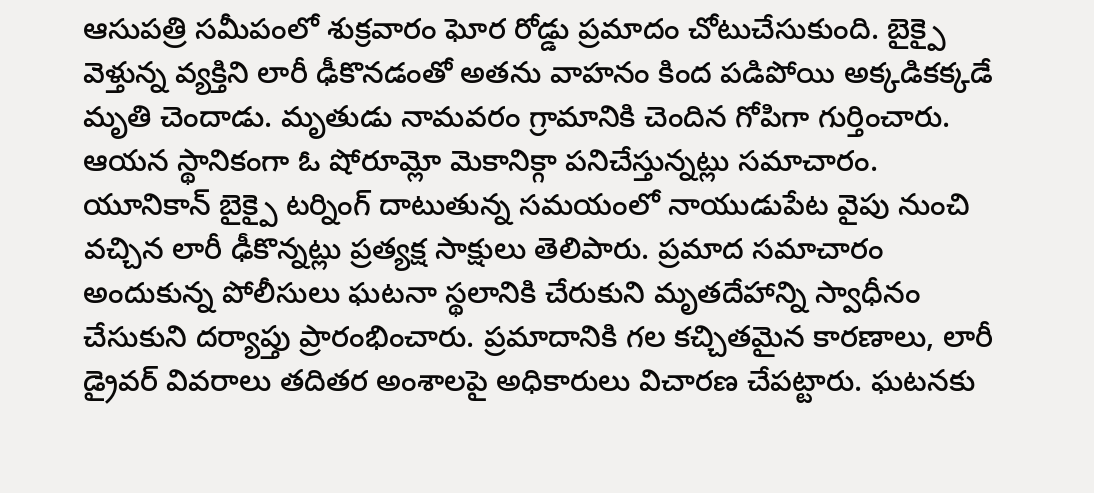ఆసుపత్రి సమీపంలో శుక్రవారం ఘోర రోడ్డు ప్రమాదం చోటుచేసుకుంది. బైక్పై వెళ్తున్న వ్యక్తిని లారీ ఢీకొనడంతో అతను వాహనం కింద పడిపోయి అక్కడికక్కడే మృతి చెందాడు. మృతుడు నామవరం గ్రామానికి చెందిన గోపిగా గుర్తించారు. ఆయన స్థానికంగా ఓ షోరూమ్లో మెకానిక్గా పనిచేస్తున్నట్లు సమాచారం. యూనికాన్ బైక్పై టర్నింగ్ దాటుతున్న సమయంలో నాయుడుపేట వైపు నుంచి వచ్చిన లారీ ఢీకొన్నట్లు ప్రత్యక్ష సాక్షులు తెలిపారు. ప్రమాద సమాచారం అందుకున్న పోలీసులు ఘటనా స్థలానికి చేరుకుని మృతదేహాన్ని స్వాధీనం చేసుకుని దర్యాప్తు ప్రారంభించారు. ప్రమాదానికి గల కచ్చితమైన కారణాలు, లారీ డ్రైవర్ వివరాలు తదితర అంశాలపై అధికారులు విచారణ చేపట్టారు. ఘటనకు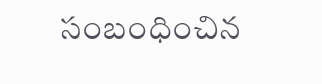సంబంధించిన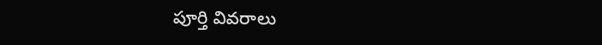పూర్తి వివరాలు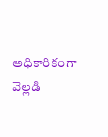అధికారికంగా వెల్లడి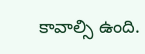కావాల్సి ఉంది.